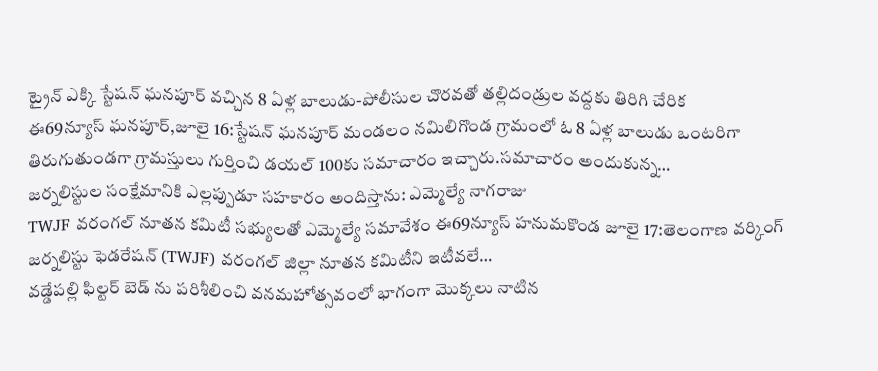ట్రైన్ ఎక్కి స్టేషన్ ఘనపూర్ వచ్చిన 8 ఏళ్ల బాలుడు-పోలీసుల చొరవతో తల్లిదండ్రుల వద్దకు తిరిగి చేరిక
ఈ69న్యూస్ ఘనపూర్,జూలై 16:స్టేషన్ ఘనపూర్ మండలం నమిలిగొండ గ్రామంలో ఓ 8 ఏళ్ల బాలుడు ఒంటరిగా తిరుగుతుండగా గ్రామస్తులు గుర్తించి డయల్ 100కు సమాచారం ఇచ్చారు.సమాచారం అందుకున్న…
జర్నలిస్టుల సంక్షేమానికి ఎల్లప్పుడూ సహకారం అందిస్తాను: ఎమ్మెల్యే నాగరాజు
TWJF వరంగల్ నూతన కమిటీ సభ్యులతో ఎమ్మెల్యే సమావేశం ఈ69న్యూస్ హనుమకొండ జూలై 17:తెలంగాణ వర్కింగ్ జర్నలిస్టు ఫెడరేషన్ (TWJF) వరంగల్ జిల్లా నూతన కమిటీని ఇటీవలే…
వడ్డేపల్లి ఫిల్టర్ బెడ్ ను పరిశీలించి వనమహోత్సవంలో భాగంగా మొక్కలు నాటిన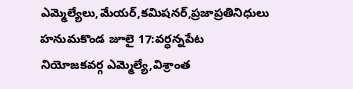ఎమ్మెల్యేలు,మేయర్,కమిషనర్,ప్రజాప్రతినిధులు
హనుమకొండ జూలై 17:వర్ధన్నపేట నియోజకవర్గ ఎమ్మెల్యే,విశ్రాంత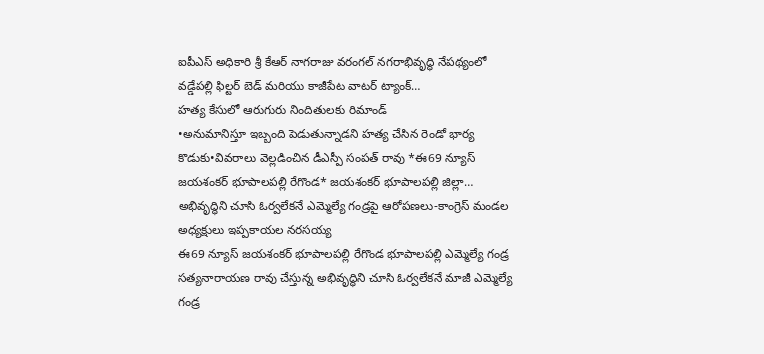ఐపీఎస్ అధికారి శ్రీ కేఆర్ నాగరాజు వరంగల్ నగరాభివృద్ధి నేపథ్యంలో వడ్డేపల్లి ఫిల్టర్ బెడ్ మరియు కాజీపేట వాటర్ ట్యాంక్…
హత్య కేసులో ఆరుగురు నిందితులకు రిమాండ్
•అనుమానిస్తూ ఇబ్బంది పెడుతున్నాడని హత్య చేసిన రెండో భార్య కొడుకు•వివరాలు వెల్లడించిన డీఎస్పీ సంపత్ రావు *ఈ69 న్యూస్ జయశంకర్ భూపాలపల్లి రేగొండ* జయశంకర్ భూపాలపల్లి జిల్లా…
అభివృద్ధిని చూసి ఓర్వలేకనే ఎమ్మెల్యే గండ్రపై ఆరోపణలు-కాంగ్రెస్ మండల అధ్యక్షులు ఇప్పకాయల నరసయ్య
ఈ69 న్యూస్ జయశంకర్ భూపాలపల్లి రేగొండ భూపాలపల్లి ఎమ్మెల్యే గండ్ర సత్యనారాయణ రావు చేస్తున్న అభివృద్ధిని చూసి ఓర్వలేకనే మాజీ ఎమ్మెల్యే గండ్ర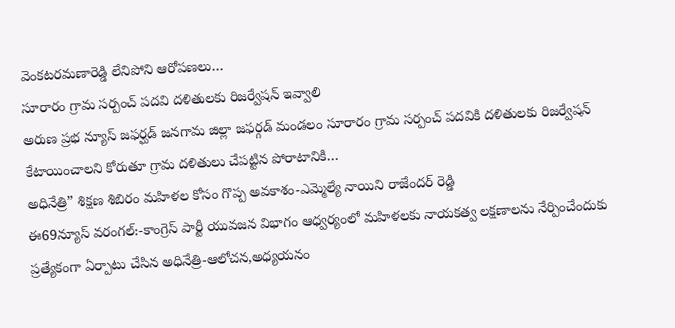వెంకటరమణారెడ్డి లేనిపోని ఆరోపణలు…
సూరారం గ్రామ సర్పంచ్ పదవి దళితులకు రిజర్వేషన్ ఇవ్వాలి
అరుణ ప్రభ న్యూస్ జఫర్ఘడ్ జనగామ జిల్లా జఫర్గడ్ మండలం సూరారం గ్రామ సర్పంచ్ పదవికి దళితులకు రిజర్వేషన్ కేటాయించాలని కోరుతూ గ్రామ దళితులు చేపట్టిన పోరాటానికి…
అధినేత్రి” శిక్షణ శిబిరం మహిళల కోసం గొప్ప అవకాశం-ఎమ్మెల్యే నాయిని రాజేందర్ రెడ్డి
ఈ69న్యూస్ వరంగల్:-కాంగ్రెస్ పార్టీ యువజన విభాగం ఆధ్వర్యంలో మహిళలకు నాయకత్వ లక్షణాలను నేర్పించేందుకు ప్రత్యేకంగా ఏర్పాటు చేసిన అధినేత్రి-ఆలోచన,అధ్యయనం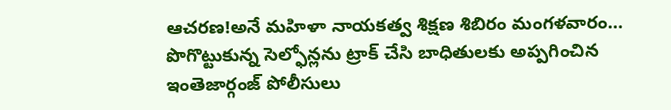ఆచరణ!అనే మహిళా నాయకత్వ శిక్షణ శిబిరం మంగళవారం…
పొగొట్టుకున్న సెల్ఫోన్లను ట్రాక్ చేసి బాధితులకు అప్పగించిన ఇంతెజార్గంజ్ పోలీసులు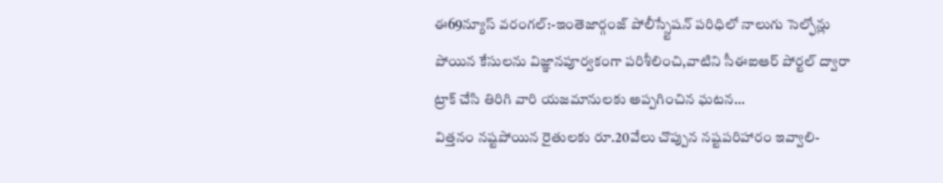ఈ69న్యూస్ వరంగల్:-ఇంతెజార్గంజ్ పోలీస్స్టేషన్ పరిధిలో నాలుగు సెల్ఫోన్లు పోయిన కేసులను విజ్ఞానపూర్వకంగా పరిశీలించి,వాటిని సీఈఐఆర్ పోర్టల్ ద్వారా ట్రాక్ చేసి తిరిగి వారి యజమానులకు అప్పగించిన ఘటన…
విత్తనం నష్టపోయిన రైతులకు రూ.20వేలు చొప్పున నష్టపరిహారం ఇవ్వాలి-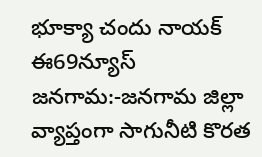భూక్యా చందు నాయక్
ఈ69న్యూస్ జనగామ:-జనగామ జిల్లా వ్యాప్తంగా సాగునీటి కొరత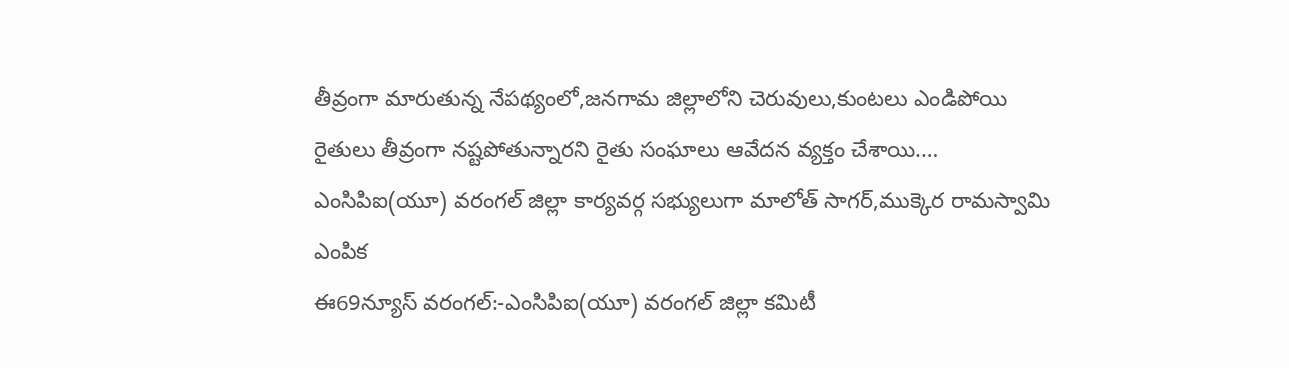తీవ్రంగా మారుతున్న నేపథ్యంలో,జనగామ జిల్లాలోని చెరువులు,కుంటలు ఎండిపోయి రైతులు తీవ్రంగా నష్టపోతున్నారని రైతు సంఘాలు ఆవేదన వ్యక్తం చేశాయి.…
ఎంసిపిఐ(యూ) వరంగల్ జిల్లా కార్యవర్గ సభ్యులుగా మాలోత్ సాగర్,ముక్కెర రామస్వామి ఎంపిక
ఈ69న్యూస్ వరంగల్:-ఎంసిపిఐ(యూ) వరంగల్ జిల్లా కమిటీ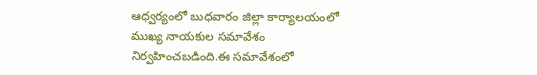ఆధ్వర్యంలో బుధవారం జిల్లా కార్యాలయంలో ముఖ్య నాయకుల సమావేశం నిర్వహించబడింది.ఈ సమావేశంలో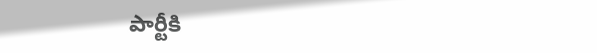పార్టీకి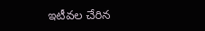ఇటీవల చేరిన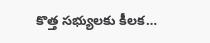కొత్త సభ్యులకు కీలక…